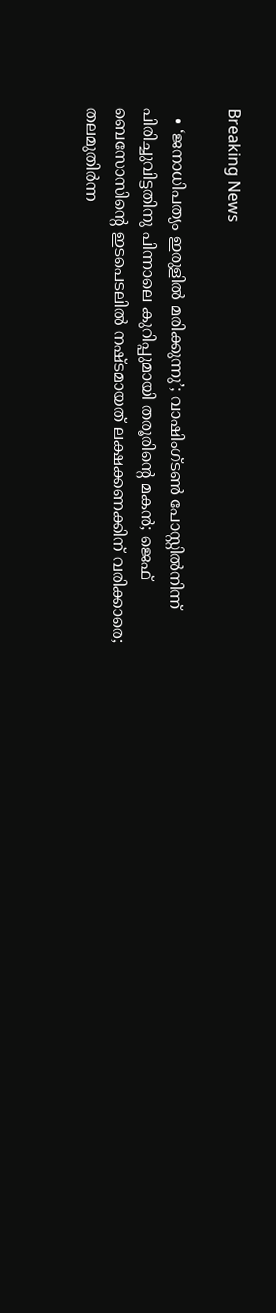Breaking News

  • ‘ജനാധിപത്യം ഇരുളില്‍ മരിക്കുന്നു’; വാഷിംഗ്ടണ്‍ പോസ്റ്റില്‍നിന്ന് പിരിച്ചുവിട്ടതിനു പിന്നാലെ കുറിപ്പുമായി തരൂരിന്റെ മകന്‍; ജെഫ് ബെസോസിന്റെ ഇടപെടലില്‍ നഷ്ടമായത് ലക്ഷക്കണക്കിന് വരിക്കാരെ; തലമുതിര്‍ന്ന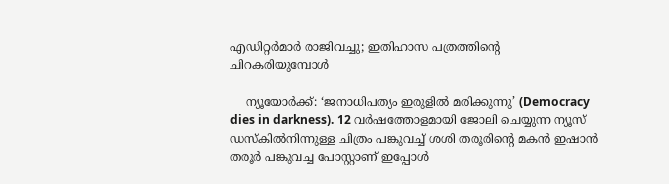എഡിറ്റര്‍മാര്‍ രാജിവച്ചു; ഇതിഹാസ പത്രത്തിന്റെ ചിറകരിയുമ്പോള്‍

    ന്യൂയോര്‍ക്ക്: ‘ജനാധിപത്യം ഇരുളില്‍ മരിക്കുന്നു’ (Democracy dies in darkness). 12 വര്‍ഷത്തോളമായി ജോലി ചെയ്യുന്ന ന്യൂസ് ഡസ്‌കില്‍നിന്നുള്ള ചിത്രം പങ്കുവച്ച് ശശി തരൂരിന്റെ മകന്‍ ഇഷാന്‍ തരൂര്‍ പങ്കുവച്ച പോസ്റ്റാണ് ഇപ്പോള്‍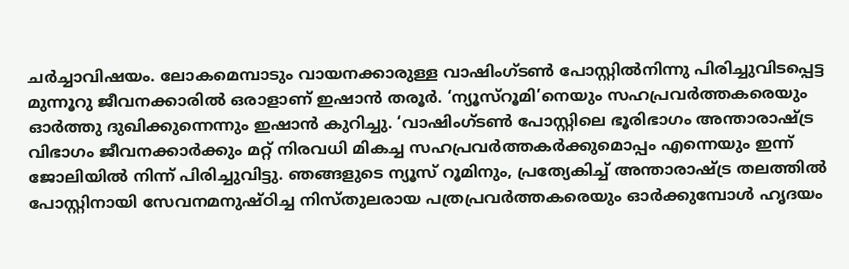ചര്‍ച്ചാവിഷയം. ലോകമെമ്പാടും വായനക്കാരുള്ള വാഷിംഗ്ടണ്‍ പോസ്റ്റില്‍നിന്നു പിരിച്ചുവിടപ്പെട്ട മുന്നൂറു ജീവനക്കാരില്‍ ഒരാളാണ് ഇഷാന്‍ തരൂര്‍. ‘ന്യൂസ്‌റൂമി’നെയും സഹപ്രവര്‍ത്തകരെയും ഓര്‍ത്തു ദുഖിക്കുന്നെന്നും ഇഷാന്‍ കുറിച്ചു. ‘വാഷിംഗ്ടണ്‍ പോസ്റ്റിലെ ഭൂരിഭാഗം അന്താരാഷ്ട്ര വിഭാഗം ജീവനക്കാര്‍ക്കും മറ്റ് നിരവധി മികച്ച സഹപ്രവര്‍ത്തകര്‍ക്കുമൊപ്പം എന്നെയും ഇന്ന് ജോലിയില്‍ നിന്ന് പിരിച്ചുവിട്ടു. ഞങ്ങളുടെ ന്യൂസ് റൂമിനും, പ്രത്യേകിച്ച് അന്താരാഷ്ട്ര തലത്തില്‍ പോസ്റ്റിനായി സേവനമനുഷ്ഠിച്ച നിസ്തുലരായ പത്രപ്രവര്‍ത്തകരെയും ഓര്‍ക്കുമ്പോള്‍ ഹൃദയം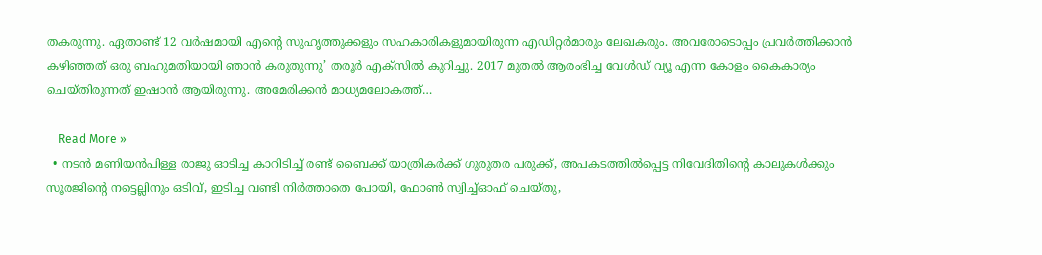തകരുന്നു. ഏതാണ്ട് 12 വര്‍ഷമായി എന്റെ സുഹൃത്തുക്കളും സഹകാരികളുമായിരുന്ന എഡിറ്റര്‍മാരും ലേഖകരും. അവരോടൊപ്പം പ്രവര്‍ത്തിക്കാന്‍ കഴിഞ്ഞത് ഒരു ബഹുമതിയായി ഞാന്‍ കരുതുന്നു’ തരൂര്‍ എക്‌സില്‍ കുറിച്ചു. 2017 മുതല്‍ ആരംഭിച്ച വേള്‍ഡ് വ്യൂ എന്ന കോളം കൈകാര്യം ചെയ്തിരുന്നത് ഇഷാന്‍ ആയിരുന്നു. അമേരിക്കന്‍ മാധ്യമലോകത്ത്…

    Read More »
  • നടൻ മണിയൻപിള്ള രാജു ഓടിച്ച കാറിടിച്ച് രണ്ട് ബൈക്ക് യാത്രികർക്ക് ഗുരുതര പരുക്ക്, അപകടത്തിൽപ്പെട്ട നിവേദിതിന്റെ കാലുകൾ‌ക്കും സൂരജിന്റെ നട്ടെല്ലിനും ഒടിവ്, ഇടിച്ച വണ്ടി നിർത്താതെ പോയി, ഫോൺ സ്വിച്ച്ഓഫ് ചെയ്തു,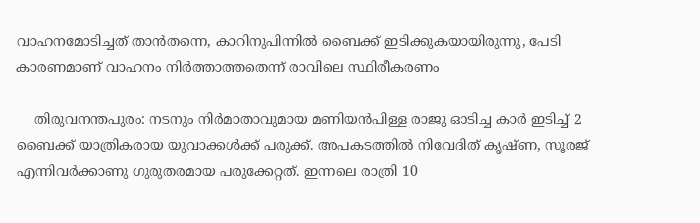വാഹനമോടിച്ചത് താൻതന്നെ, കാറിനുപിന്നിൽ ബൈക്ക് ഇടിക്കുകയായിരുന്നു, പേടി കാരണമാണ് വാഹനം നിർത്താത്തതെന്ന് രാവിലെ സ്ഥിരീകരണം

    തിരുവനന്തപുരം: നടനും നിർമാതാവുമായ മണിയൻപിള്ള രാജു ഓടിച്ച കാർ ഇടിച്ച് 2 ബൈക്ക് യാത്രികരായ യുവാക്കൾക്ക് പരുക്ക്. അപകടത്തിൽ നിവേദിത് കൃഷ്ണ, സൂരജ് എന്നിവർക്കാണു ഗുരുതരമായ പരുക്കേറ്റത്. ഇന്നലെ രാത്രി 10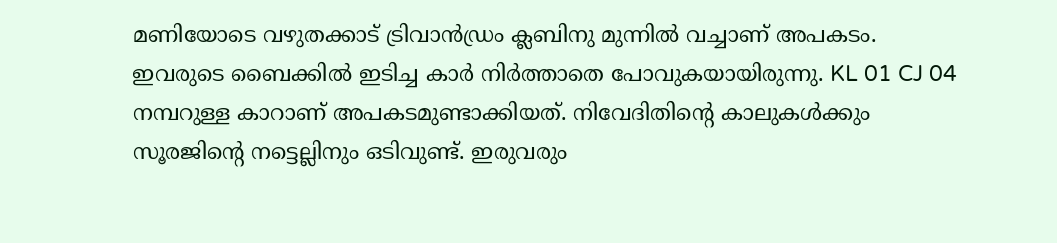മണിയോടെ വഴുതക്കാട് ട്രിവാൻഡ്രം ക്ലബിനു മുന്നിൽ വച്ചാണ് അപകടം. ഇവരുടെ ബൈക്കിൽ ഇടിച്ച കാർ നിർത്താതെ പോവുകയായിരുന്നു. KL 01 CJ 04 നമ്പറുള്ള കാറാണ് അപകടമുണ്ടാക്കിയത്. നിവേദിതിന്റെ കാലുകൾ‌ക്കും സൂരജിന്റെ നട്ടെല്ലിനും ഒടിവുണ്ട്. ഇരുവരും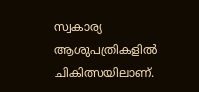സ്വകാര്യ ആശുപത്രികളിൽ ചികിത്സയിലാണ്.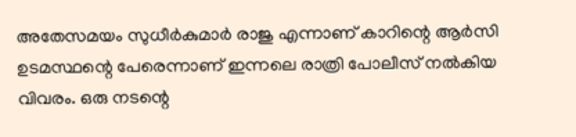അതേസമയം സുധീർകുമാർ‌ രാജു എന്നാണ് കാറിന്റെ ആർസി ഉടമസ്ഥന്റെ പേരെന്നാണ് ഇന്നലെ രാത്രി പോലീസ് നൽകിയ വിവരം. ഒരു നടന്റെ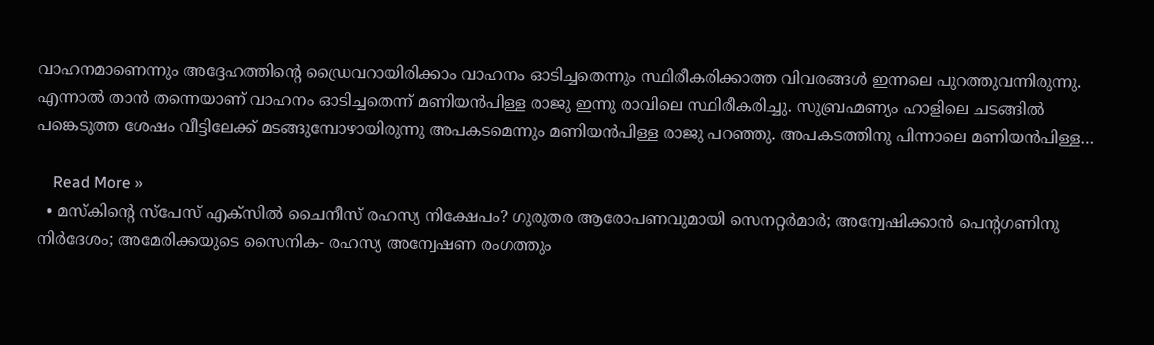വാഹനമാണെന്നും അദ്ദേഹത്തിന്റെ ഡ്രൈവറായിരിക്കാം വാഹനം ഓടിച്ചതെന്നും സ്ഥിരീകരിക്കാത്ത വിവരങ്ങൾ ഇന്നലെ പുറത്തുവന്നിരുന്നു. എന്നാൽ താൻ തന്നെയാണ് വാഹനം ഓടിച്ചതെന്ന് മണിയൻപിള്ള രാജു ഇന്നു രാവിലെ സ്ഥിരീകരിച്ചു. സുബ്രഹ്മണ്യം ഹാളിലെ ചടങ്ങിൽ പങ്കെടുത്ത ശേഷം വീട്ടിലേക്ക് മടങ്ങുമ്പോഴായിരുന്നു അപകടമെന്നും മണിയൻപിള്ള രാജു പറഞ്ഞു. അപകടത്തിനു പിന്നാലെ മണിയൻപിള്ള…

    Read More »
  • മസ്‌കിന്റെ സ്‌പേസ് എക്‌സില്‍ ചൈനീസ് രഹസ്യ നിക്ഷേപം? ഗുരുതര ആരോപണവുമായി സെനറ്റര്‍മാര്‍; അന്വേഷിക്കാന്‍ പെന്റഗണിനു നിര്‍ദേശം; അമേരിക്കയുടെ സൈനിക- രഹസ്യ അന്വേഷണ രംഗത്തും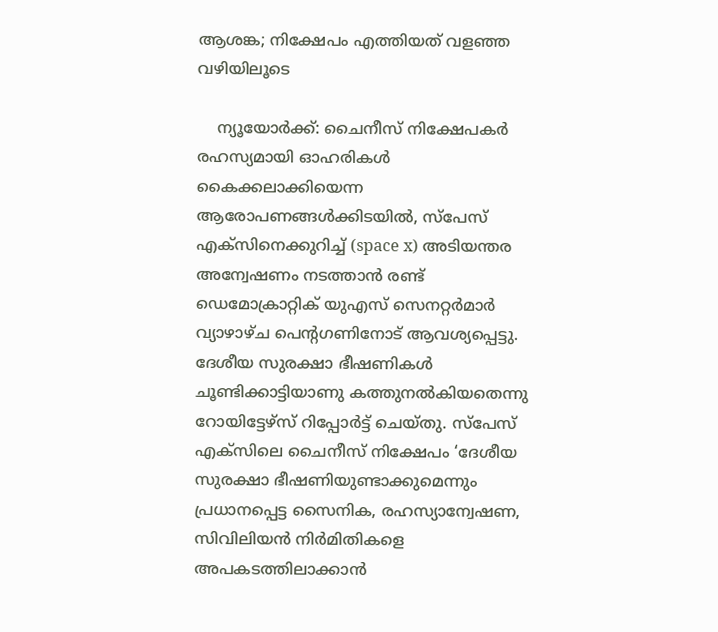ആശങ്ക; നിക്ഷേപം എത്തിയത് വളഞ്ഞ വഴിയിലൂടെ

    ന്യൂയോര്‍ക്ക്: ചൈനീസ് നിക്ഷേപകര്‍ രഹസ്യമായി ഓഹരികള്‍ കൈക്കലാക്കിയെന്ന ആരോപണങ്ങള്‍ക്കിടയില്‍, സ്പേസ് എക്സിനെക്കുറിച്ച് (space x) അടിയന്തര അന്വേഷണം നടത്താന്‍ രണ്ട് ഡെമോക്രാറ്റിക് യുഎസ് സെനറ്റര്‍മാര്‍ വ്യാഴാഴ്ച പെന്റഗണിനോട് ആവശ്യപ്പെട്ടു. ദേശീയ സുരക്ഷാ ഭീഷണികള്‍ ചൂണ്ടിക്കാട്ടിയാണു കത്തുനല്‍കിയതെന്നു റോയിട്ടേഴ്‌സ് റിപ്പോര്‍ട്ട് ചെയ്തു. സ്പേസ് എക്സിലെ ചൈനീസ് നിക്ഷേപം ‘ദേശീയ സുരക്ഷാ ഭീഷണിയുണ്ടാക്കുമെന്നും പ്രധാനപ്പെട്ട സൈനിക, രഹസ്യാന്വേഷണ, സിവിലിയന്‍ നിര്‍മിതികളെ അപകടത്തിലാക്കാന്‍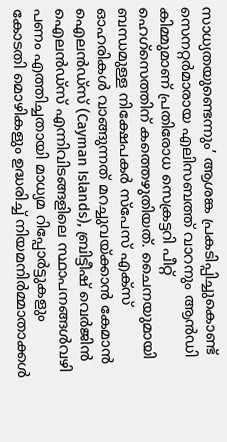സാധ്യതയുണ്ടെന്നും’ ആശങ്ക പ്രകടിപ്പിച്ചുകൊണ്ട് സെനറ്റര്‍മാരായ എലിസബത്ത് വാറനും ആന്‍ഡി കിമ്മുമാണ് പ്രതിരോധ സെക്രട്ടറി പീറ്റ് ഹെഗ്സെത്തിന് കത്തെഴുതിയത്. ചൈനയുമായി ബന്ധമുള്ള നിക്ഷേപകര്‍ സ്പേസ് എക്സ് ഓഹരികള്‍ വാങ്ങുന്നത് മറച്ചുവയ്ക്കാന്‍ കേമാന്‍ ഐലന്‍ഡ്സ് (Cayman Islands), ബ്രിട്ടീഷ് വെര്‍ജിന്‍ ഐലന്‍ഡ്സ് എന്നിവിടങ്ങളിലെ സ്ഥാപനങ്ങള്‍വഴി പണം എത്തിച്ചതായി മാധ്യമ റിപ്പോര്‍ട്ടുകളും കോടതി മൊഴികളും ഉദ്ധരിച്ച് നിയമനിര്‍മ്മാതാക്കള്‍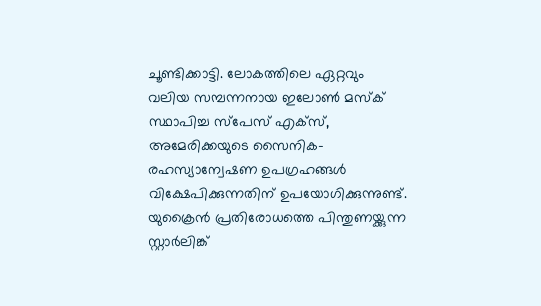ചൂണ്ടിക്കാട്ടി. ലോകത്തിലെ ഏറ്റവും വലിയ സമ്പന്നനായ ഇലോണ്‍ മസ്‌ക് സ്ഥാപിച്ച സ്പേസ് എക്‌സ്, അമേരിക്കയുടെ സൈനിക-രഹസ്യാന്വേഷണ ഉപഗ്രഹങ്ങള്‍ വിക്ഷേപിക്കുന്നതിന് ഉപയോഗിക്കുന്നുണ്ട്. യുക്രൈന്‍ പ്രതിരോധത്തെ പിന്തുണയ്ക്കുന്ന സ്റ്റാര്‍ലിങ്ക്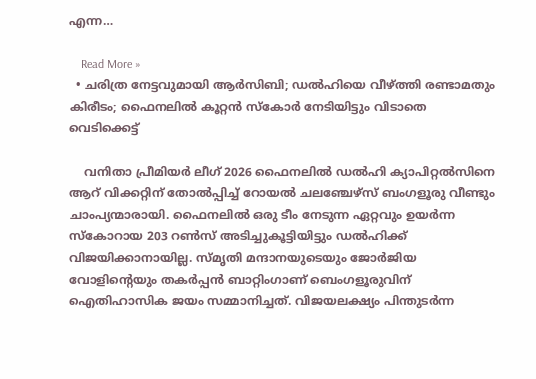എന്ന…

    Read More »
  • ചരിത്ര നേട്ടവുമായി ആര്‍സിബി; ഡല്‍ഹിയെ വീഴ്ത്തി രണ്ടാമതും കിരീടം; ഫൈനലില്‍ കൂറ്റന്‍ സ്‌കോര്‍ നേടിയിട്ടും വിടാതെ വെടിക്കെട്ട്‌

    വനിതാ പ്രീമിയർ ലീഗ് 2026 ഫൈനലിൽ ഡൽഹി ക്യാപിറ്റൽസിനെ ആറ് വിക്കറ്റിന് തോൽപ്പിച്ച് റോയൽ ചലഞ്ചേഴ്സ് ബംഗളൂരു വീണ്ടും ചാംപ്യന്മാരായി. ഫൈനലിൽ ഒരു ടീം നേടുന്ന ഏറ്റവും ഉയർന്ന സ്കോറായ 203 റൺസ് അടിച്ചുകൂട്ടിയിട്ടും ഡൽഹിക്ക് വിജയിക്കാനായില്ല. സ്മൃതി മന്ദാനയുടെയും ജോർജിയ വോളിന്റെയും തകർപ്പൻ ബാറ്റിംഗാണ് ബെംഗളൂരുവിന് ഐതിഹാസിക ജയം സമ്മാനിച്ചത്. വിജയലക്ഷ്യം പിന്തുടർന്ന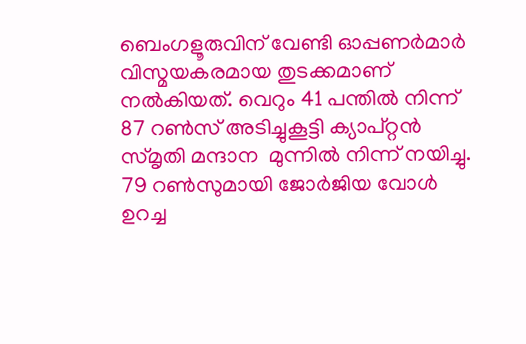ബെംഗളൂരുവിന് വേണ്ടി ഓപ്പണർമാർ വിസ്മയകരമായ തുടക്കമാണ് നൽകിയത്. വെറും 41 പന്തിൽ നിന്ന് 87 റൺസ് അടിച്ചുകൂട്ടി ക്യാപ്റ്റൻ സ്മൃതി മന്ദാന  മുന്നിൽ നിന്ന് നയിച്ചു. 79 റൺസുമായി ജോർജിയ വോൾ ഉറച്ച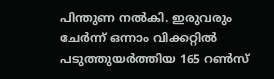പിന്തുണ നൽകി. ഇരുവരും ചേർന്ന് ഒന്നാം വിക്കറ്റിൽ പടുത്തുയർത്തിയ 165 റൺസ്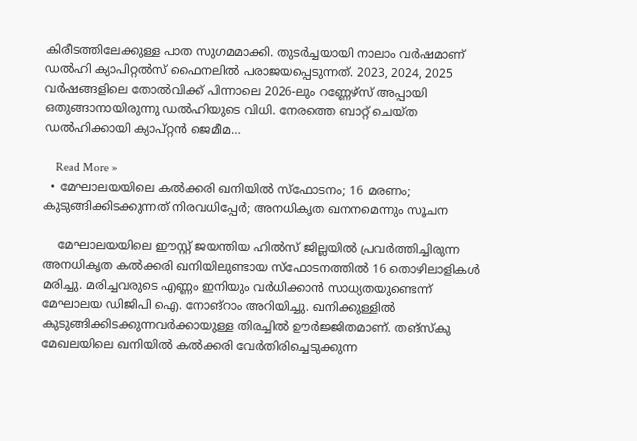കിരീടത്തിലേക്കുള്ള പാത സുഗമമാക്കി. തുടർച്ചയായി നാലാം വർഷമാണ് ഡൽഹി ക്യാപിറ്റൽസ് ഫൈനലിൽ പരാജയപ്പെടുന്നത്. 2023, 2024, 2025 വർഷങ്ങളിലെ തോൽവിക്ക് പിന്നാലെ 2026-ലും റണ്ണേഴ്സ് അപ്പായി ഒതുങ്ങാനായിരുന്നു ഡൽഹിയുടെ വിധി. നേരത്തെ ബാറ്റ് ചെയ്ത ഡൽഹിക്കായി ക്യാപ്റ്റൻ ജെമീമ…

    Read More »
  • മേഘാലയയിലെ കല്‍ക്കരി ഖനിയില്‍ സ്‌ഫോടനം; 16 മരണം; കുടുങ്ങിക്കിടക്കുന്നത് നിരവധിപ്പേര്‍; അനധികൃത ഖനനമെന്നും സൂചന

    മേഘാലയയിലെ ഈസ്റ്റ് ജയന്തിയ ഹിൽസ് ജില്ലയിൽ പ്രവർത്തിച്ചിരുന്ന അനധികൃത കൽക്കരി ഖനിയിലുണ്ടായ സ്ഫോടനത്തിൽ 16 തൊഴിലാളികൾ മരിച്ചു. മരിച്ചവരുടെ എണ്ണം ഇനിയും വർധിക്കാൻ സാധ്യതയുണ്ടെന്ന് മേഘാലയ ഡിജിപി ഐ. നോങ്‌റാം അറിയിച്ചു. ഖനിക്കുള്ളിൽ കുടുങ്ങിക്കിടക്കുന്നവർക്കായുള്ള തിരച്ചിൽ ഊർജ്ജിതമാണ്. തങ്‌സ്‌കു മേഖലയിലെ ഖനിയിൽ കൽക്കരി വേർതിരിച്ചെടുക്കുന്ന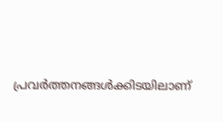പ്രവർത്തനങ്ങൾക്കിടയിലാണ്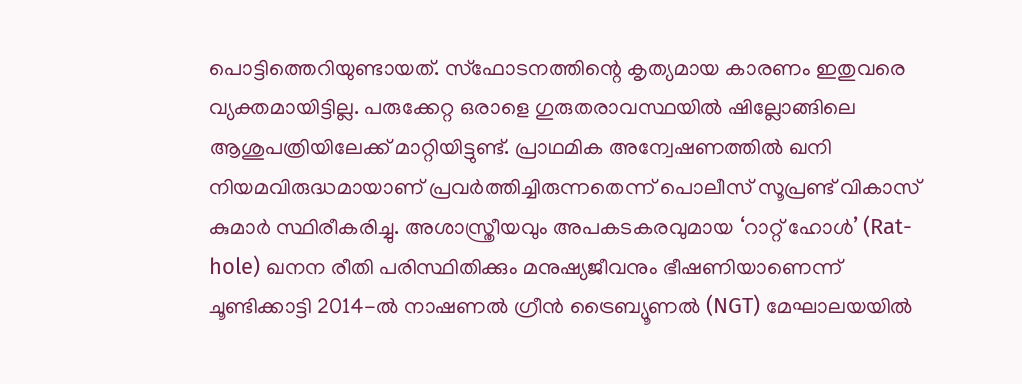പൊട്ടിത്തെറിയുണ്ടായത്. സ്ഫോടനത്തിന്റെ കൃത്യമായ കാരണം ഇതുവരെ വ്യക്തമായിട്ടില്ല. പരുക്കേറ്റ ഒരാളെ ഗുരുതരാവസ്ഥയിൽ ഷില്ലോങ്ങിലെ ആശുപത്രിയിലേക്ക് മാറ്റിയിട്ടുണ്ട്. പ്രാഥമിക അന്വേഷണത്തിൽ ഖനി നിയമവിരുദ്ധമായാണ് പ്രവർത്തിച്ചിരുന്നതെന്ന് പൊലീസ് സൂപ്രണ്ട് വികാസ് കുമാർ സ്ഥിരീകരിച്ചു. അശാസ്ത്രീയവും അപകടകരവുമായ ‘റാറ്റ് ഹോൾ’ (Rat-hole) ഖനന രീതി പരിസ്ഥിതിക്കും മനുഷ്യജീവനും ഭീഷണിയാണെന്ന് ചൂണ്ടിക്കാട്ടി 2014-ൽ നാഷണൽ ഗ്രീൻ ട്രൈബ്യൂണൽ (NGT) മേഘാലയയിൽ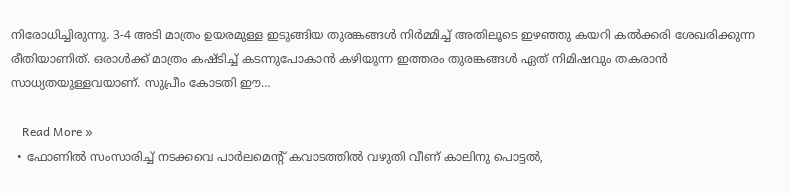നിരോധിച്ചിരുന്നു. 3-4 അടി മാത്രം ഉയരമുള്ള ഇടുങ്ങിയ തുരങ്കങ്ങൾ നിർമ്മിച്ച് അതിലൂടെ ഇഴഞ്ഞു കയറി കൽക്കരി ശേഖരിക്കുന്ന രീതിയാണിത്. ഒരാൾക്ക് മാത്രം കഷ്ടിച്ച് കടന്നുപോകാൻ കഴിയുന്ന ഇത്തരം തുരങ്കങ്ങൾ ഏത് നിമിഷവും തകരാൻ സാധ്യതയുള്ളവയാണ്. സുപ്രീം കോടതി ഈ…

    Read More »
  • ഫോണിൽ സംസാരിച്ച് നടക്കവെ പാർലമെന്റ് കവാടത്തിൽ വഴുതി വീണ് കാലിനു പൊട്ടൽ,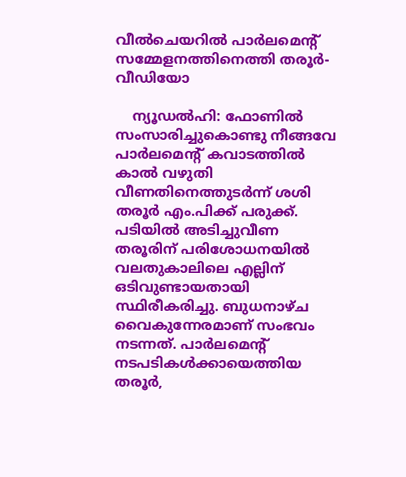വീൽചെയറിൽ പാർലമെന്റ് സമ്മേളനത്തിനെത്തി തരൂർ- വീഡിയോ

    ന്യൂഡൽഹി: ഫോണിൽ സംസാരിച്ചുകൊണ്ടു നീങ്ങവേ പാർലമെന്റ് കവാടത്തിൽ കാൽ വഴുതി വീണതിനെത്തുടർന്ന് ശശി തരൂർ എം.പിക്ക് പരുക്ക്. പടിയിൽ അടിച്ചുവീണ തരൂരിന് പരിശോധനയിൽ വലതുകാലിലെ എല്ലിന് ഒടിവുണ്ടായതായി സ്ഥിരീകരിച്ചു. ബുധനാഴ്ച വൈകുന്നേരമാണ് സംഭവം നടന്നത്. പാർലമെന്റ് നടപടികൾക്കായെത്തിയ തരൂർ,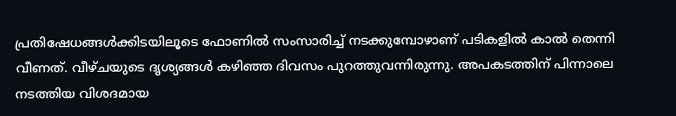പ്രതിഷേധങ്ങൾക്കിടയിലൂടെ ഫോണിൽ സംസാരിച്ച് നടക്കുമ്പോഴാണ് പടികളിൽ കാൽ തെന്നി വീണത്. വീഴ്ചയുടെ ദൃശ്യങ്ങൾ കഴിഞ്ഞ ദിവസം പുറത്തുവന്നിരുന്നു. അപകടത്തിന് പിന്നാലെ നടത്തിയ വിശദമായ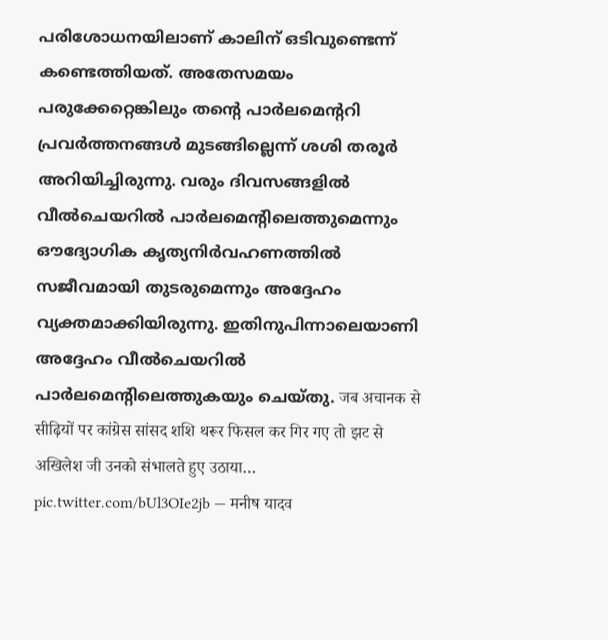പരിശോധനയിലാണ് കാലിന് ഒടിവുണ്ടെന്ന് കണ്ടെത്തിയത്. അതേസമയം പരുക്കേറ്റെങ്കിലും തന്റെ പാർലമെന്ററി പ്രവർത്തനങ്ങൾ മുടങ്ങില്ലെന്ന് ശശി തരൂർ അറിയിച്ചിരുന്നു. വരും ദിവസങ്ങളിൽ വീൽചെയറിൽ പാർലമെന്റിലെത്തുമെന്നും ഔദ്യോഗിക കൃത്യനിർവഹണത്തിൽ സജീവമായി തുടരുമെന്നും അദ്ദേഹം വ്യക്തമാക്കിയിരുന്നു. ഇതിനുപിന്നാലെയാണി അദ്ദേഹം വീൽചെയറിൽ പാർലമെന്റിലെത്തുകയും ചെയ്തു. जब अचानक से सीढ़ियों पर कांग्रेस सांसद शशि थरूर फिसल कर गिर गए तो झट से अखिलेश जी उनको संभालते हुए उठाया… pic.twitter.com/bUl3OIe2jb — मनीष यादव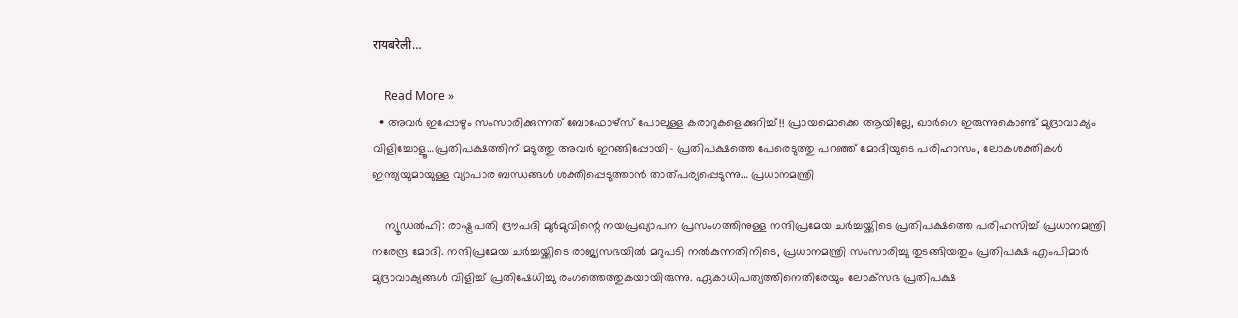रायबरेली…

    Read More »
  • അവർ ഇപ്പോഴും സംസാരിക്കുന്നത് ബോഫോഴ്‌സ് പോലുള്ള കരാറുകളെക്കുറിച്ച്!! പ്രായമൊക്കെ ആയില്ലേ, ഖാർഗെ ഇരുന്നുകൊണ്ട് മുദ്രാവാക്യം വിളിച്ചോളൂ…പ്രതിപക്ഷത്തിന് മടുത്തു അവർ ഇറങ്ങിപ്പോയി- പ്രതിപക്ഷത്തെ പേരെടുത്തു പറഞ്ഞ് മോദിയുടെ പരിഹാസം, ലോകശക്തികൾ ഇന്ത്യയുമായുള്ള വ്യാപാര ബന്ധങ്ങൾ ശക്തിപ്പെടുത്താൻ താത്പര്യപ്പെടുന്നു… പ്രധാനമന്ത്രി

    ന്യൂഡൽഹി: രാഷ്ട്രപതി ദ്രൗപദി മുർമുവിന്റെ നയപ്രഖ്യാപന പ്രസംഗത്തിനുള്ള നന്ദിപ്രമേയ ചർച്ചയ്ക്കിടെ പ്രതിപക്ഷത്തെ പരിഹസിച്ച് പ്രധാനമന്ത്രി നരേന്ദ്ര മോദി. നന്ദിപ്രമേയ ചർച്ചയ്ക്കിടെ രാജ്യസഭയിൽ മറുപടി നൽകുന്നതിനിടെ, പ്രധാനമന്ത്രി സംസാരിച്ചു തുടങ്ങിയതും പ്രതിപക്ഷ എംപിമാർ മുദ്രാവാക്യങ്ങൾ വിളിച്ച് പ്രതിഷേധിച്ചു രംഗത്തെത്തുകയായിരുന്നു. ഏകാധിപത്യത്തിനെതിരേയും ലോക്‌സഭ പ്രതിപക്ഷ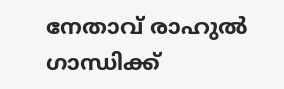നേതാവ് രാഹുൽ ഗാന്ധിക്ക്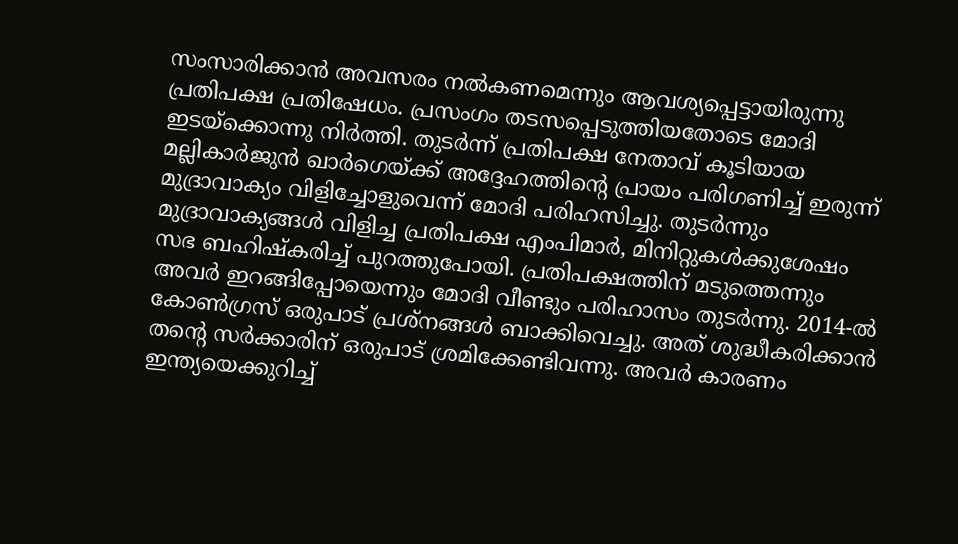സംസാരിക്കാൻ അവസരം നൽകണമെന്നും ആവശ്യപ്പെട്ടായിരുന്നു പ്രതിപക്ഷ പ്രതിഷേധം. പ്രസംഗം തടസപ്പെടുത്തിയതോടെ മോദി ഇടയ്‌ക്കൊന്നു നിർത്തി. തുടർന്ന് പ്രതിപക്ഷ നേതാവ് കൂടിയായ മല്ലികാർജുൻ ഖാർഗെയ്ക്ക് അദ്ദേഹത്തിന്റെ പ്രായം പരിഗണിച്ച് ഇരുന്ന് മുദ്രാവാക്യം വിളിച്ചോളുവെന്ന് മോദി പരിഹസിച്ചു. തുടർന്നും മുദ്രാവാക്യങ്ങൾ വിളിച്ച പ്രതിപക്ഷ എംപിമാർ, മിനിറ്റുകൾക്കുശേഷം സഭ ബഹിഷ്‌കരിച്ച് പുറത്തുപോയി. പ്രതിപക്ഷത്തിന് മടുത്തെന്നും അവർ ഇറങ്ങിപ്പോയെന്നും മോദി വീണ്ടും പരിഹാസം തുടർന്നു. 2014-ൽ കോൺഗ്രസ് ഒരുപാട് പ്രശ്‌നങ്ങൾ ബാക്കിവെച്ചു. അത് ശുദ്ധീകരിക്കാൻ തന്റെ സർക്കാരിന് ഒരുപാട് ശ്രമിക്കേണ്ടിവന്നു. അവർ കാരണം ഇന്ത്യയെക്കുറിച്ച്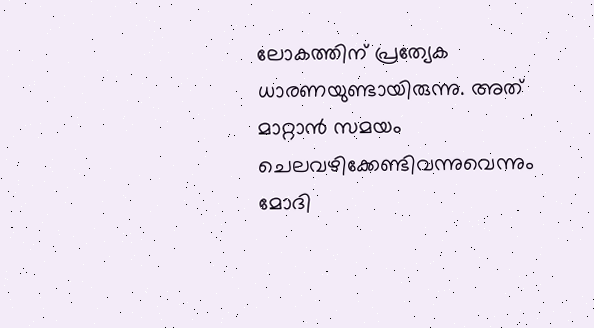ലോകത്തിന് പ്രത്യേക ധാരണയുണ്ടായിരുന്നു. അത് മാറ്റാൻ സമയം ചെലവഴിക്കേണ്ടിവന്നുവെന്നും മോദി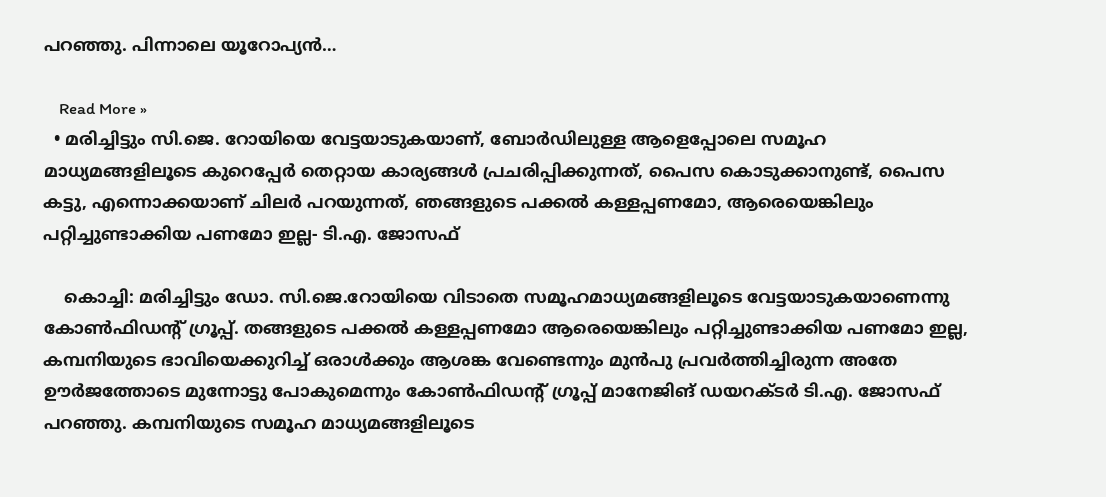പറഞ്ഞു. പിന്നാലെ യൂറോപ്യൻ…

    Read More »
  • മരിച്ചിട്ടും സി.ജെ. റോയിയെ വേട്ടയാടുകയാണ്, ബോർഡിലുള്ള ആളെപ്പോലെ സമൂഹ മാധ്യമങ്ങളിലൂടെ കുറെപ്പേർ തെറ്റായ കാര്യങ്ങൾ പ്രചരിപ്പിക്കുന്നത്, പൈസ കൊടുക്കാനുണ്ട്, പൈസ കട്ടു, എന്നൊക്കയാണ് ചിലർ പറയുന്നത്, ഞങ്ങളുടെ പക്കൽ കള്ളപ്പണമോ, ആരെയെങ്കിലും പറ്റിച്ചുണ്ടാക്കിയ പണമോ ഇല്ല- ടി.എ. ജോസഫ്

    കൊച്ചി: മരിച്ചിട്ടും ഡോ. സി.ജെ.റോയിയെ വിടാതെ സമൂഹമാധ്യമങ്ങളിലൂടെ വേട്ടയാടുകയാണെന്നു കോൺഫിഡന്റ് ഗ്രൂപ്പ്. തങ്ങളുടെ പക്കൽ കള്ളപ്പണമോ ആരെയെങ്കിലും പറ്റിച്ചുണ്ടാക്കിയ പണമോ ഇല്ല, കമ്പനിയുടെ ഭാവിയെക്കുറിച്ച് ഒരാൾക്കും ആശങ്ക വേണ്ടെന്നും മുൻപു പ്രവർത്തിച്ചിരുന്ന അതേ ഊർജത്തോടെ മുന്നോട്ടു പോകുമെന്നും കോൺഫിഡന്റ് ഗ്രൂപ്പ് മാനേജിങ് ഡയറക്ടർ ടി.എ. ജോസഫ് പറഞ്ഞു. കമ്പനിയുടെ സമൂഹ മാധ്യമങ്ങളിലൂടെ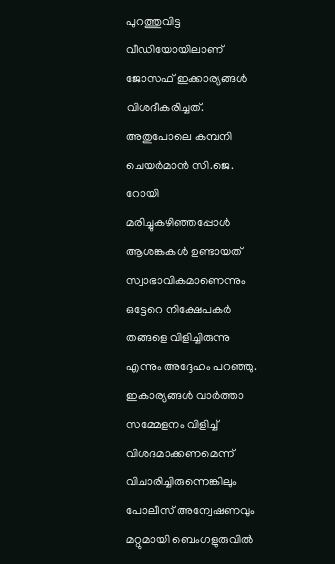പുറത്തുവിട്ട വീഡിയോയിലാണ് ജോസഫ് ഇക്കാര്യങ്ങൾ വിശദീകരിച്ചത്. അതുപോലെ കമ്പനി ചെയർമാൻ സി.ജെ. റോയി മരിച്ചുകഴിഞ്ഞപ്പോൾ ആശങ്കകൾ ഉണ്ടായത് സ്വാഭാവികമാണെന്നും ഒട്ടേറെ നിക്ഷേപകർ തങ്ങളെ വിളിച്ചിരുന്നു എന്നും അദ്ദേഹം പറഞ്ഞു. ഇകാര്യങ്ങൾ വാർത്താ സമ്മേളനം വിളിച്ച് വിശദമാക്കണമെന്ന് വിചാരിച്ചിരുന്നെങ്കിലും പോലീസ് അന്വേഷണവും മറ്റുമായി ബെംഗളുരുവിൽ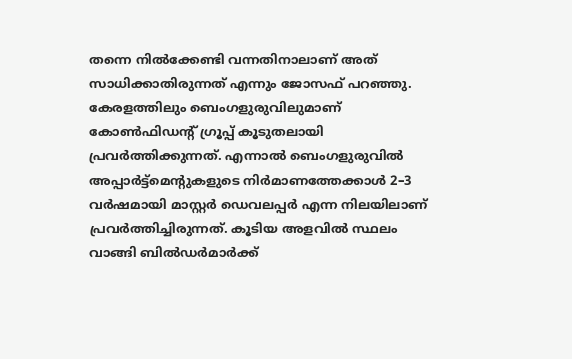തന്നെ നിൽക്കേണ്ടി വന്നതിനാലാണ് അത് സാധിക്കാതിരുന്നത് എന്നും ജോസഫ് പറഞ്ഞു. കേരളത്തിലും ബെംഗളുരുവിലുമാണ് കോൺഫി‍ഡന്റ് ഗ്രൂപ്പ് കൂടുതലായി പ്രവർത്തിക്കുന്നത്. എന്നാൽ ബെംഗളുരുവിൽ അപ്പാർട്ട്മെന്റുകളുടെ നിർമാണത്തേക്കാൾ 2–3 വർഷമായി മാസ്റ്റർ ഡെവലപ്പർ എന്ന നിലയിലാണ് പ്രവർത്തിച്ചിരുന്നത്. കൂടിയ അളവിൽ സ്ഥലം വാങ്ങി ബിൽഡർമാർക്ക്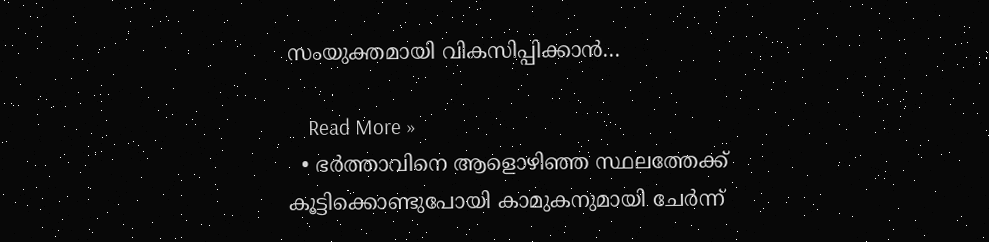സംയുക്തമായി വികസിപ്പിക്കാൻ…

    Read More »
  • ഭർത്താവിനെ ആളൊഴിഞ്ഞ സ്ഥലത്തേക്ക് കൂട്ടിക്കൊണ്ടുപോയി കാമുകനുമായി ചേർന്ന്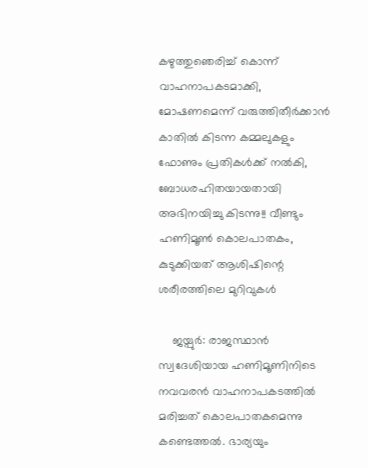കഴുത്തുഞെരിച്ച് കൊന്ന് വാഹനാപകടമാക്കി, മോഷണമെന്ന് വരുത്തിതീർക്കാൻ കാതിൽ കിടന്ന കമ്മലുകളും ഫോണും പ്രതികൾക്ക് നൽകി, ബോധരഹിതയായതായി അഭിനയിച്ചു കിടന്നു!! വീണ്ടും ഹണിമൂൺ കൊലപാതകം, കുടുക്കിയത് ആശിഷിന്റെ ശരീരത്തിലെ മുറിവുകൾ

    ജയ്പുർ: രാജസ്ഥാൻ സ്വദേശിയായ ഹണിമൂണിനിടെ നവവരൻ വാഹനാപകടത്തിൽ മരിച്ചത് കൊലപാതകമെന്നു കണ്ടെത്തൽ. ഭാര്യയും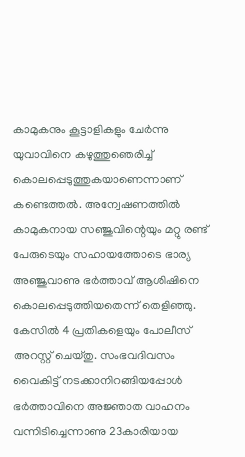കാമുകനും കൂട്ടാളികളും ചേർന്നു യുവാവിനെ കഴുത്തുഞെരിച്ച് കൊലപ്പെടുത്തുകയാണെന്നാണ് കണ്ടെത്തൽ. അന്വേഷണത്തിൽ കാമുകനായ സഞ്ജുവിന്റെയും മറ്റു രണ്ട് പേരുടെയും സഹായത്തോടെ ഭാര്യ അഞ്ജുവാണു ഭർത്താവ് ആശിഷിനെ കൊലപ്പെടുത്തിയതെന്ന് തെളിഞ്ഞു. കേസിൽ 4 പ്രതികളെയും പോലീസ് അറസ്റ്റ് ചെയ്തു. സംഭവദിവസം വൈകിട്ട് നടക്കാനിറങ്ങിയപ്പോൾ ഭർത്താവിനെ അജ്ഞാത വാഹനം വന്നിടിച്ചെന്നാണു 23കാരിയായ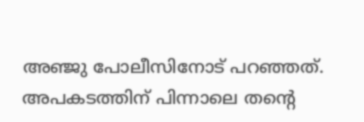അഞ്ജു പോലീസിനോട് പറഞ്ഞത്. അപകടത്തിന് പിന്നാലെ തന്റെ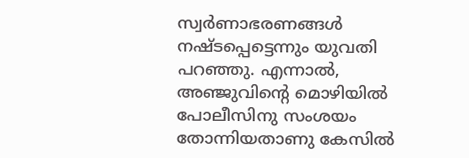സ്വർണാഭരണങ്ങൾ നഷ്ടപ്പെട്ടെന്നും യുവതി പറഞ്ഞു. എന്നാൽ, അഞ്ജുവിന്റെ മൊഴിയിൽ പോലീസിനു സംശയം തോന്നിയതാണു കേസിൽ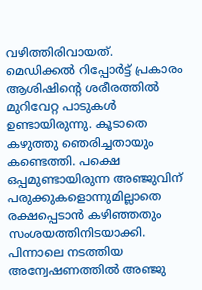വഴിത്തിരിവായത്. മെഡിക്കൽ റിപ്പോർട്ട് പ്രകാരം ആശിഷിന്റെ ശരീരത്തിൽ മുറിവേറ്റ പാടുകൾ ഉണ്ടായിരുന്നു. കൂടാതെ കഴുത്തു ഞെരിച്ചതായും കണ്ടെത്തി. പക്ഷെ ഒപ്പമുണ്ടായിരുന്ന അഞ്ജുവിന് പരുക്കുകളൊന്നുമില്ലാതെ രക്ഷപ്പെടാൻ കഴിഞ്ഞതും സംശയത്തിനിടയാക്കി. പിന്നാലെ നടത്തിയ അന്വേഷണത്തിൽ അഞ്ജു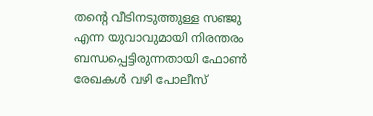തന്റെ വീടിനടുത്തുള്ള സഞ്ജു എന്ന യുവാവുമായി നിരന്തരം ബന്ധപ്പെട്ടിരുന്നതായി ഫോൺ രേഖകൾ വഴി പോലീസ്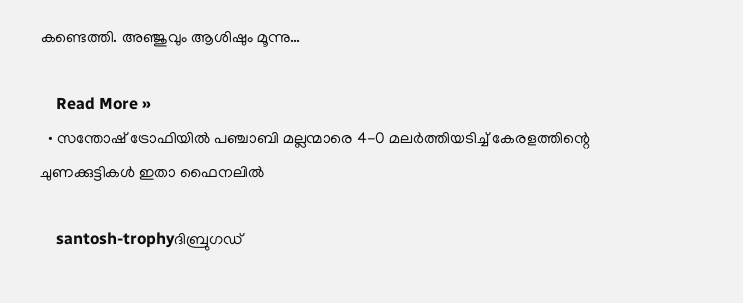കണ്ടെത്തി. അഞ്ജുവും ആശിഷും മൂന്നു…

    Read More »
  • സന്തോഷ് ട്രോഫിയിൽ പഞ്ചാബി മല്ലന്മാരെ 4-0 മലർത്തിയടിച്ച് കേരളത്തിന്റെ ചുണക്കുട്ടികൾ ഇതാ ഫൈനലിൽ

    santosh-trophyദിബ്രുഗഡ്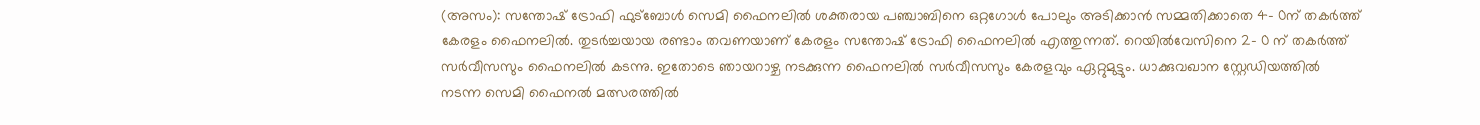(അസം): സന്തോഷ് ട്രോഫി ഫുട്ബോൾ സെമി ഫൈനലിൽ ശക്തരായ പഞ്ചാബിനെ ഒറ്റഗോൾ പോലും അടിക്കാൻ സമ്മതിക്കാതെ 4- 0ന് തകർത്ത് കേരളം ഫൈനലിൽ. തുടർച്ചയായ രണ്ടാം തവണയാണ് കേരളം സന്തോഷ് ട്രോഫി ഫൈനലിൽ എത്തുന്നത്. റെയിൽവേസിനെ 2- 0 ന് തകർത്ത് സർവീസസും ഫൈനലിൽ കടന്നു. ഇതോടെ ഞായറാഴ്ച നടക്കുന്ന ഫൈനലിൽ സർവീസസും കേരളവും ഏറ്റുമുട്ടും. ധാക്കുവഖാന സ്റ്റേഡിയത്തിൽ നടന്ന സെമി ഫൈനൽ മത്സരത്തിൽ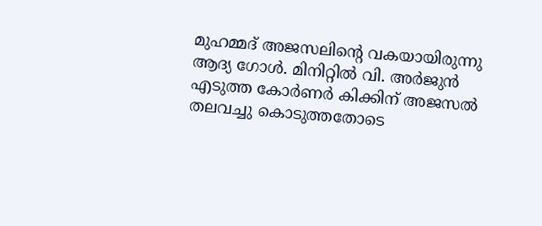മുഹമ്മദ് അജസലിന്റെ വകയായിരുന്നു ആദ്യ ഗോൾ. മിനിറ്റിൽ വി. അർജുൻ എടുത്ത കോർണർ കിക്കിന് അജസൽ തലവച്ചു കൊടുത്തതോടെ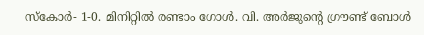സ്കോർ- 1-0. മിനിറ്റിൽ രണ്ടാം ഗോൾ. വി. അർജുന്റെ ഗ്രൗണ്ട് ബോൾ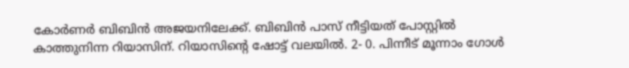കോർണർ ബിബിൻ അജയനിലേക്ക്. ബിബിൻ പാസ് നീട്ടിയത് പോസ്റ്റിൽ കാത്തുനിന്ന റിയാസിന്. റിയാസിന്റെ ഷോട്ട് വലയിൽ. 2- 0. പിന്നീട് മൂന്നാം ഗോൾ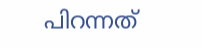പിറന്നത്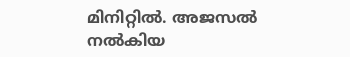മിനിറ്റിൽ. അജസൽ നൽകിയ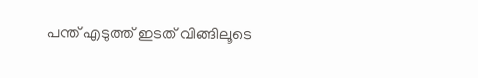പന്ത് എടുത്ത് ഇടത് വിങ്ങിലൂടെ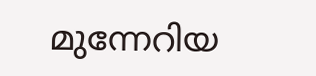മുന്നേറിയ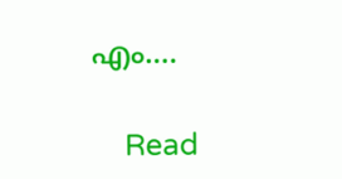എം.…

    Read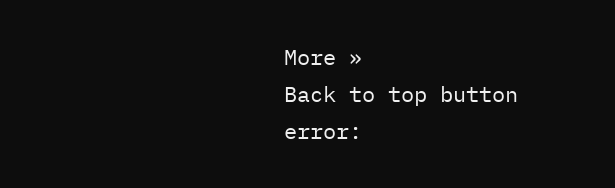More »
Back to top button
error: